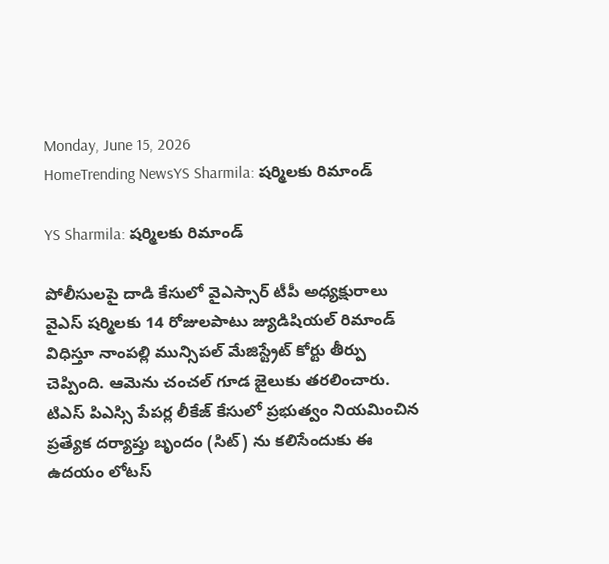Monday, June 15, 2026
HomeTrending NewsYS Sharmila: షర్మిలకు రిమాండ్

YS Sharmila: షర్మిలకు రిమాండ్

పోలీసులపై దాడి కేసులో వైఎస్సార్ టీపీ అధ్యక్షురాలు వైఎస్ షర్మిలకు 14 రోజులపాటు జ్యుడిషియల్ రిమాండ్ విధిస్తూ నాంపల్లి మున్సిపల్ మేజిస్ట్రేట్ కోర్టు తీర్పు చెప్పింది. ఆమెను చంచల్ గూడ జైలుకు తరలించారు. టిఎస్ పిఎస్సి పేపర్ల లీకేజ్ కేసులో ప్రభుత్వం నియమించిన ప్రత్యేక దర్యాప్తు బృందం (సిట్) ను కలిసేందుకు ఈ ఉదయం లోటస్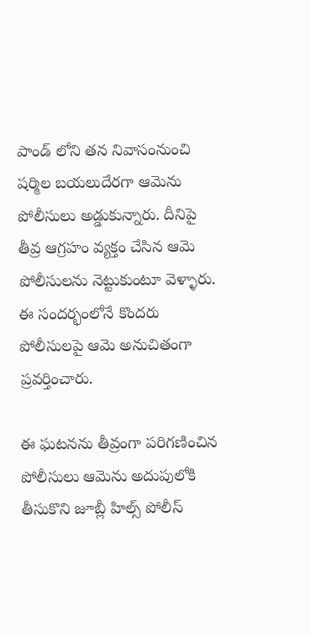పాండ్ లోని తన నివాసంనుంచి షర్మిల బయలుదేరగా ఆమెను పోలీసులు అడ్డుకున్నారు. దీనిపై తీవ్ర ఆగ్రహం వ్యక్తం చేసిన ఆమె పోలీసులను నెట్టుకుంటూ వెళ్ళారు. ఈ సందర్భంలోనే కొందరు పోలీసులపై ఆమె అనుచితంగా ప్రవర్తించారు.

ఈ ఘటనను తీవ్రంగా పరిగణించిన పోలీసులు ఆమెను అదుపులోకి తీసుకొని జూబ్లీ హిల్స్ పోలీస్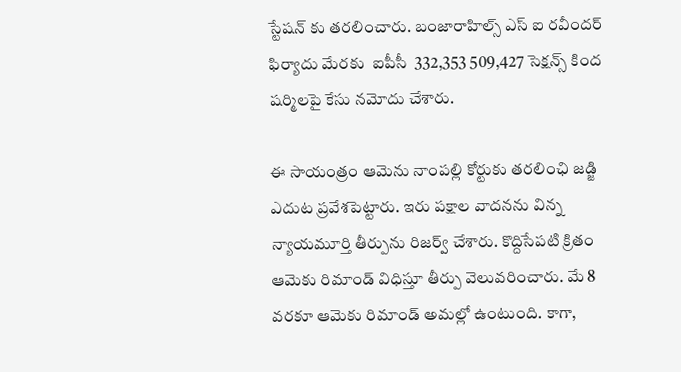స్టేషన్ కు తరలించారు. బంజారాహిల్స్ ఎస్ ఐ రవీందర్ ఫిర్యాదు మేరకు  ఐపీసీ  332,353 509,427 సెక్షన్స్ కింద షర్మిలపై కేసు నమోదు చేశారు.

ఈ సాయంత్రం ఆమెను నాంపల్లి కోర్టుకు తరలింఛి జడ్జి ఎదుట ప్రవేశపెట్టారు. ఇరు పక్షాల వాదనను విన్న న్యాయమూర్తి తీర్పును రిజర్వ్ చేశారు. కొద్దిసేపటి క్రితం ఆమెకు రిమాండ్ విధిస్తూ తీర్పు వెలువరించారు. మే 8 వరకూ ఆమెకు రిమాండ్ అమల్లో ఉంటుంది. కాగా,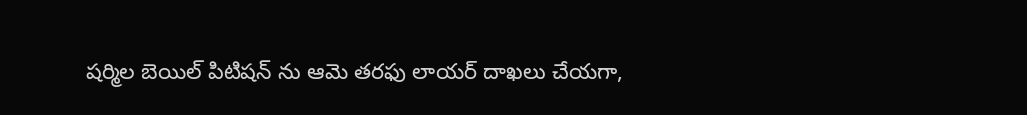షర్మిల బెయిల్ పిటిషన్ ను ఆమె తరఫు లాయర్ దాఖలు చేయగా,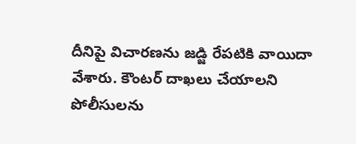దీనిపై విచారణను జడ్జి రేపటికి వాయిదా వేశారు. కౌంటర్ దాఖలు చేయాలని పోలీసులను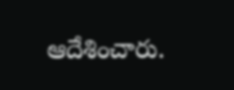ఆదేశించారు.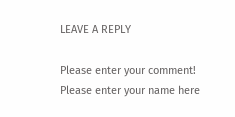LEAVE A REPLY

Please enter your comment!
Please enter your name here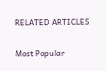RELATED ARTICLES

Most Popular